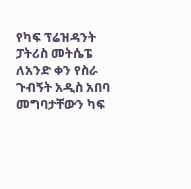የካፍ ፕሬዝዳንት ፓትሪስ መትሴፔ ለአንድ ቀን የስራ ጉብኝት አዲስ አበባ መግባታቸውን ካፍ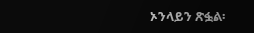ኦንላይን ጽፏል፡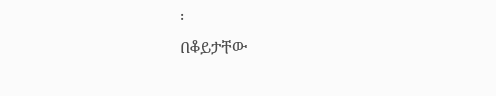፡
በቆይታቸው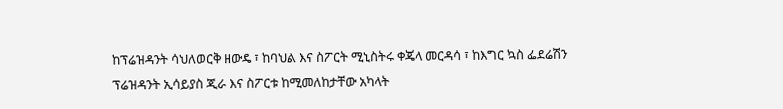ከፕሬዝዳንት ሳህለወርቅ ዘውዴ ፣ ከባህል እና ስፖርት ሚኒስትሩ ቀጄላ መርዳሳ ፣ ከእግር ኳስ ፌደሬሽን ፕሬዝዳንት ኢሳይያስ ጂራ እና ስፖርቱ ከሚመለከታቸው አካላት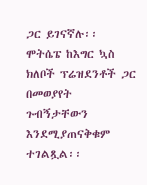ጋር ይገናኛሉ፡፡
ሞትሴፔ ከእግር ኳስ ክለቦች ፕሬዝደንቶች ጋር በመወያየት ጉብኝታቸውን እንደሚያጠናቅቁም ተገልጿል፡፡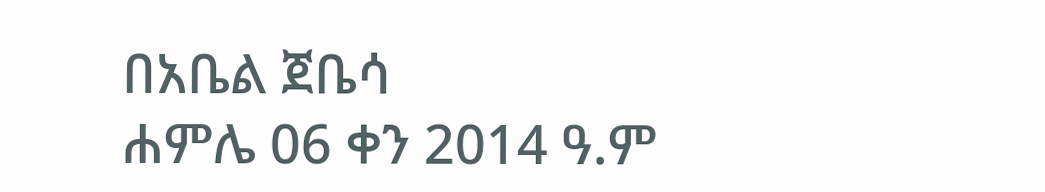በአቤል ጀቤሳ
ሐምሌ 06 ቀን 2014 ዓ.ም